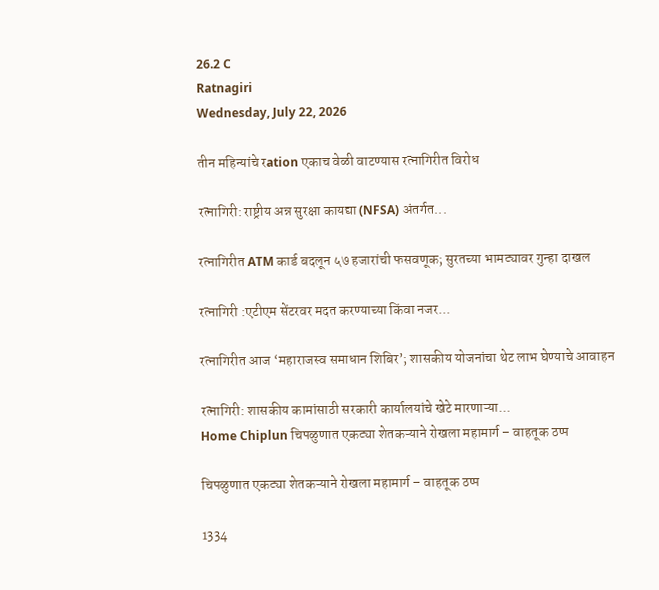26.2 C
Ratnagiri
Wednesday, July 22, 2026

तीन महिन्यांचे रation एकाच वेळी वाटण्यास रत्नागिरीत विरोध

रत्नागिरी: राष्ट्रीय अन्न सुरक्षा कायद्या (NFSA) अंतर्गत...

रत्नागिरीत ATM कार्ड बदलून ५७ हजारांची फसवणूक; सुरतच्या भामट्यावर गुन्हा दाखल

रत्नागिरी :एटीएम सेंटरवर मदत करण्याच्या किंवा नजर...

रत्नागिरीत आज ‘महाराजस्व समाधान शिबिर’; शासकीय योजनांचा थेट लाभ घेण्याचे आवाहन

रत्नागिरी: शासकीय कामांसाठी सरकारी कार्यालयांचे खेटे मारणाऱ्या...
Home Chiplun चिपळुणात एकट्या शेतकऱ्याने रोखला महामार्ग – वाहतूक ठप्प

चिपळुणात एकट्या शेतकऱ्याने रोखला महामार्ग – वाहतूक ठप्प

1334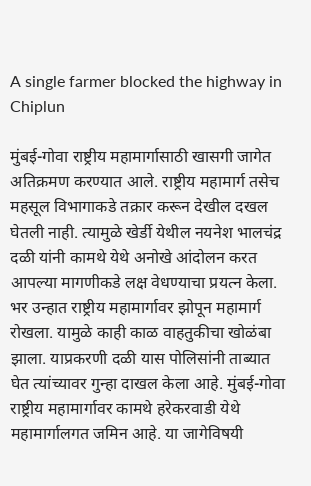A single farmer blocked the highway in Chiplun

मुंबई-गोवा राष्ट्रीय महामार्गासाठी खासगी जागेत अतिक्रमण करण्यात आले. राष्ट्रीय महामार्ग तसेच महसूल विभागाकडे तक्रार करून देखील दखल घेतली नाही. त्यामुळे खेर्डी येथील नयनेश भालचंद्र दळी यांनी कामथे येथे अनोखे आंदोलन करत आपल्या मागणीकडे लक्ष वेधण्याचा प्रयत्न केला. भर उन्हात राष्ट्रीय महामार्गावर झोपून महामार्ग रोखला. यामुळे काही काळ वाहतुकीचा खोळंबा झाला. याप्रकरणी दळी यास पोलिसांनी ताब्यात घेत त्यांच्यावर गुन्हा दाखल केला आहे. मुंबई-गोवा राष्ट्रीय महामार्गावर कामथे हरेकरवाडी येथे महामार्गालगत जमिन आहे. या जागेविषयी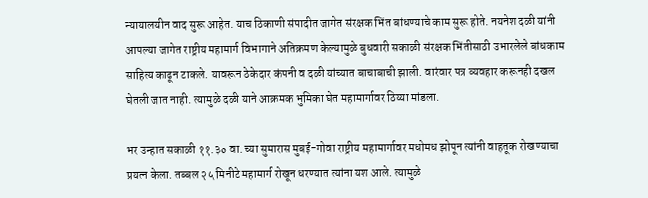न्यायालयीन वाद सुरू आहेत. याच ठिकाणी संपादीत जागेत संरक्षक भिंत बांधण्याचे काम सुरू होते. नयनेश दळी यांनी आपल्या जागेत राष्ट्रीय महामार्ग विभागाने अतिक्रमण केल्यामुळे बुधवारी सकाळी संरक्षक भिंतीसाठी उभारलेले बांधकाम साहित्य काढून टाकले. यावरून ठेकेदार कंपनी व दळी यांच्यात बाचाबाची झाली. वारंवार पत्र व्यवहार करूनही दखल घेतली जात नाही. त्यामुळे दळी याने आक्रमक भुमिका घेत महामार्गावर ठिय्या मांडला.

भर उन्हात सकाळी ११.३० वा. च्या सुमारास मुबई-गोवा राष्ट्रीय महामार्गावर मधोमध झोपून त्यांनी वाहतूक रोखण्याचा प्रयत्न केला. तब्बल २५ मिनीटे महामार्ग रोखून धरण्यात त्यांना यश आले. त्यामुळे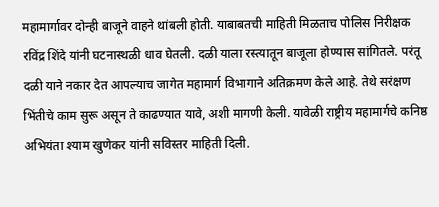महामार्गावर दोन्ही बाजूने वाहने थांबली होती. याबाबतची माहिती मिळताच पोलिस निरीक्षक रविंद्र शिंदे यांनी घटनास्थळी धाव घेतली. दळी याला रस्त्यातून बाजूला होण्यास सांगितले. परंतू दळी याने नकार देत आपल्याच जागेत महामार्ग विभागाने अतिक्रमण केले आहे. तेथे सरंक्षण भिंतीचे काम सुरू असून ते काढण्यात यावे, अशी मागणी केली. यावेळी राष्ट्रीय महामार्गचे कनिष्ठ अभियंता श्याम खुणेकर यांनी सविस्तर माहिती दिली.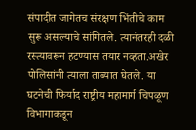संपादीत जागेतच संरक्षण भिंतीचे काम सुरू असल्याचे सांगितले. त्यानंतरही दळी रस्त्यावरून हटण्यास तयार नव्हता.अखेर पोलिसांनी त्याला ताब्यात घेतले. या घटनेची फिर्याद राष्ट्रीय महामार्ग चिपळूण विभागाकडून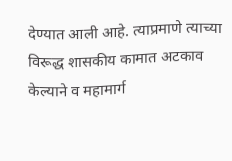देण्यात आली आहे. त्याप्रमाणे त्याच्या विरूद्ध शासकीय कामात अटकाव केल्याने व महामार्ग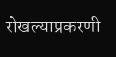रोखल्याप्रकरणी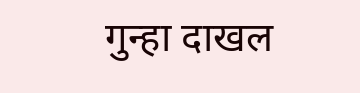गुन्हा दाखल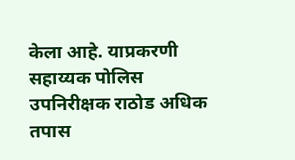केला आहे. याप्रकरणी सहाय्यक पोलिस उपनिरीक्षक राठोड अधिक तपास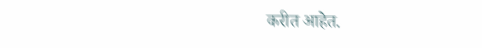करीत आहेत.